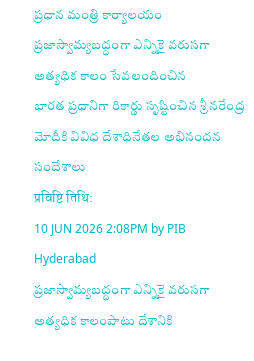ప్రధాన మంత్రి కార్యాలయం
ప్రజాస్వామ్యబద్ధంగా ఎన్నికై వరుసగా అత్యధిక కాలం సేవలందించిన
భారత ప్రధానిగా రికార్డు సృష్టించిన శ్రీ నరేంద్ర మోదీకి వివిధ దేశాధినేతల అభినందన సందేశాలు
प्रविष्टि तिथि:
10 JUN 2026 2:08PM by PIB Hyderabad
ప్రజాస్వామ్యబద్ధంగా ఎన్నికై వరుసగా అత్యధిక కాలంపాటు దేశానికి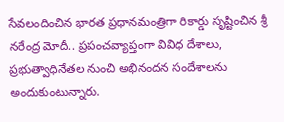సేవలందించిన భారత ప్రధానమంత్రిగా రికార్డు సృష్టించిన శ్రీ నరేంద్ర మోదీ.. ప్రపంచవ్యాప్తంగా వివిధ దేశాలు, ప్రభుత్వాధినేతల నుంచి అభినందన సందేశాలను అందుకుంటున్నారు.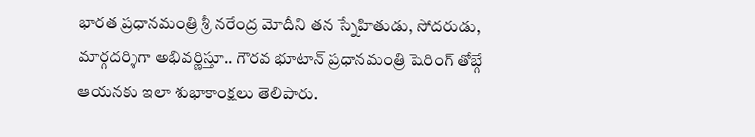భారత ప్రధానమంత్రి శ్రీ నరేంద్ర మోదీని తన స్నేహితుడు, సోదరుడు, మార్గదర్శిగా అభివర్ణిస్తూ.. గౌరవ భూటాన్ ప్రధానమంత్రి షెరింగ్ తోబ్గే ఆయనకు ఇలా శుభాకాంక్షలు తెలిపారు.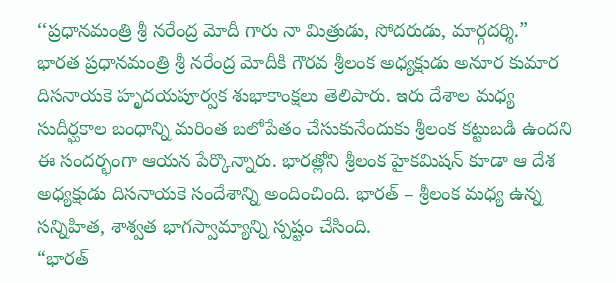‘‘ప్రధానమంత్రి శ్రీ నరేంద్ర మోదీ గారు నా మిత్రుడు, సోదరుడు, మార్గదర్శి.”
భారత ప్రధానమంత్రి శ్రీ నరేంద్ర మోదీకి గౌరవ శ్రీలంక అధ్యక్షుడు అనూర కుమార దిసనాయకె హృదయపూర్వక శుభాకాంక్షలు తెలిపారు. ఇరు దేశాల మధ్య సుదీర్ఘకాల బంధాన్ని మరింత బలోపేతం చేసుకునేందుకు శ్రీలంక కట్టుబడి ఉందని ఈ సందర్భంగా ఆయన పేర్కొన్నారు. భారత్లోని శ్రీలంక హైకమిషన్ కూడా ఆ దేశ అధ్యక్షుడు దిసనాయకె సందేశాన్ని అందించింది. భారత్ – శ్రీలంక మధ్య ఉన్న సన్నిహిత, శాశ్వత భాగస్వామ్యాన్ని స్పష్టం చేసింది.
“భారత్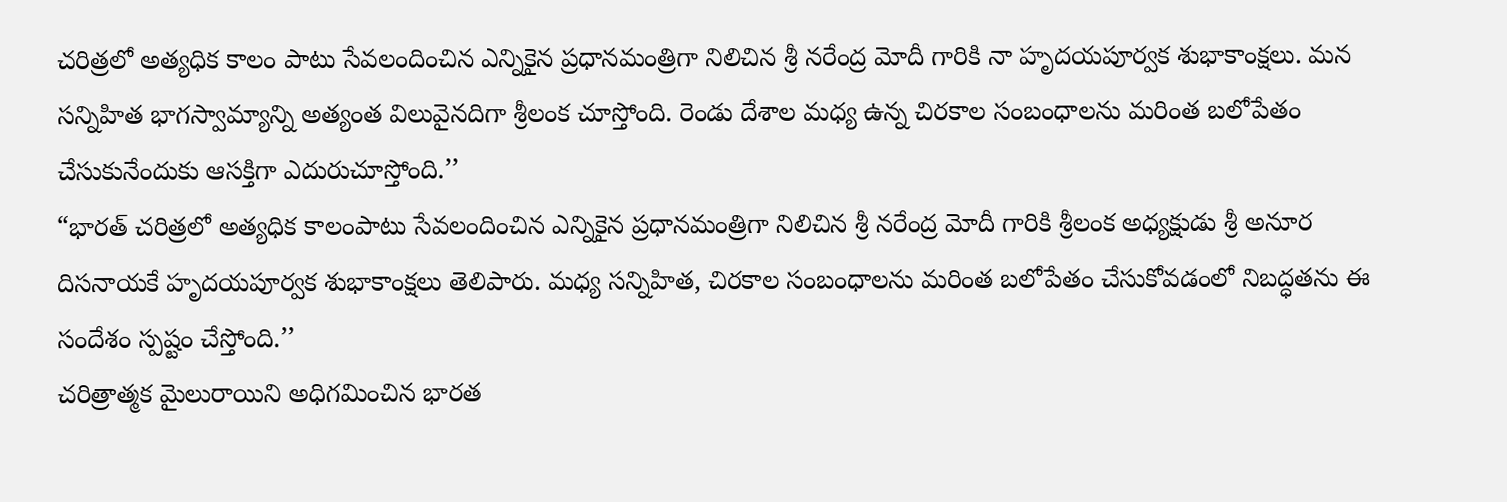చరిత్రలో అత్యధిక కాలం పాటు సేవలందించిన ఎన్నికైన ప్రధానమంత్రిగా నిలిచిన శ్రీ నరేంద్ర మోదీ గారికి నా హృదయపూర్వక శుభాకాంక్షలు. మన సన్నిహిత భాగస్వామ్యాన్ని అత్యంత విలువైనదిగా శ్రీలంక చూస్తోంది. రెండు దేశాల మధ్య ఉన్న చిరకాల సంబంధాలను మరింత బలోపేతం చేసుకునేందుకు ఆసక్తిగా ఎదురుచూస్తోంది.’’
“భారత్ చరిత్రలో అత్యధిక కాలంపాటు సేవలందించిన ఎన్నికైన ప్రధానమంత్రిగా నిలిచిన శ్రీ నరేంద్ర మోదీ గారికి శ్రీలంక అధ్యక్షుడు శ్రీ అనూర దిసనాయకే హృదయపూర్వక శుభాకాంక్షలు తెలిపారు. మధ్య సన్నిహిత, చిరకాల సంబంధాలను మరింత బలోపేతం చేసుకోవడంలో నిబద్ధతను ఈ సందేశం స్పష్టం చేస్తోంది.’’
చరిత్రాత్మక మైలురాయిని అధిగమించిన భారత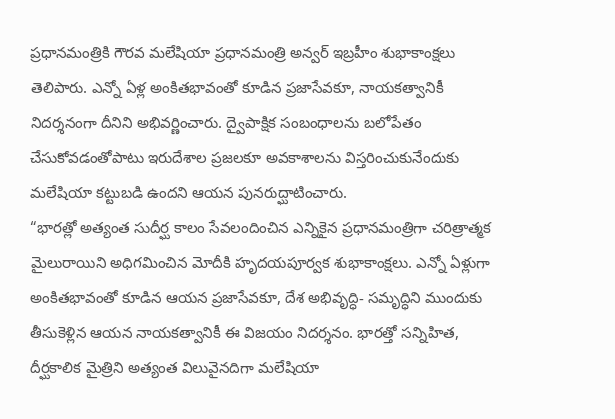ప్రధానమంత్రికి గౌరవ మలేషియా ప్రధానమంత్రి అన్వర్ ఇబ్రహీం శుభాకాంక్షలు తెలిపారు. ఎన్నో ఏళ్ల అంకితభావంతో కూడిన ప్రజాసేవకూ, నాయకత్వానికీ నిదర్శనంగా దీనిని అభివర్ణించారు. ద్వైపాక్షిక సంబంధాలను బలోపేతం చేసుకోవడంతోపాటు ఇరుదేశాల ప్రజలకూ అవకాశాలను విస్తరించుకునేందుకు మలేషియా కట్టుబడి ఉందని ఆయన పునరుద్ఘాటించారు.
“భారత్లో అత్యంత సుదీర్ఘ కాలం సేవలందించిన ఎన్నికైన ప్రధానమంత్రిగా చరిత్రాత్మక మైలురాయిని అధిగమించిన మోదీకి హృదయపూర్వక శుభాకాంక్షలు. ఎన్నో ఏళ్లుగా అంకితభావంతో కూడిన ఆయన ప్రజాసేవకూ, దేశ అభివృద్ధి- సమృద్ధిని ముందుకు తీసుకెళ్లిన ఆయన నాయకత్వానికీ ఈ విజయం నిదర్శనం. భారత్తో సన్నిహిత, దీర్ఘకాలిక మైత్రిని అత్యంత విలువైనదిగా మలేషియా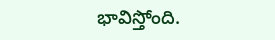భావిస్తోంది.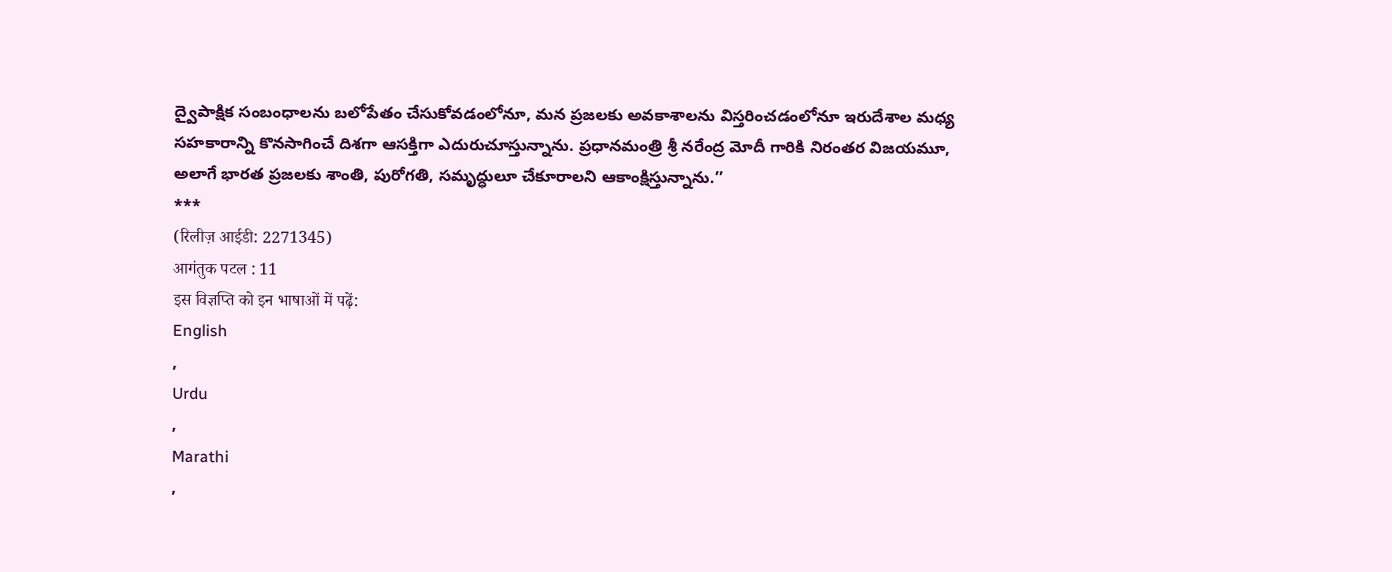ద్వైపాక్షిక సంబంధాలను బలోపేతం చేసుకోవడంలోనూ, మన ప్రజలకు అవకాశాలను విస్తరించడంలోనూ ఇరుదేశాల మధ్య సహకారాన్ని కొనసాగించే దిశగా ఆసక్తిగా ఎదురుచూస్తున్నాను. ప్రధానమంత్రి శ్రీ నరేంద్ర మోదీ గారికి నిరంతర విజయమూ, అలాగే భారత ప్రజలకు శాంతి, పురోగతి, సమృద్ధులూ చేకూరాలని ఆకాంక్షిస్తున్నాను.’’
***
(रिलीज़ आईडी: 2271345)
आगंतुक पटल : 11
इस विज्ञप्ति को इन भाषाओं में पढ़ें:
English
,
Urdu
,
Marathi
,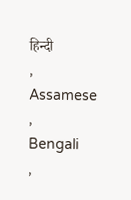हिन्दी
,
Assamese
,
Bengali
,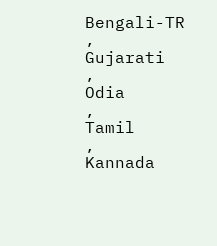Bengali-TR
,
Gujarati
,
Odia
,
Tamil
,
Kannada